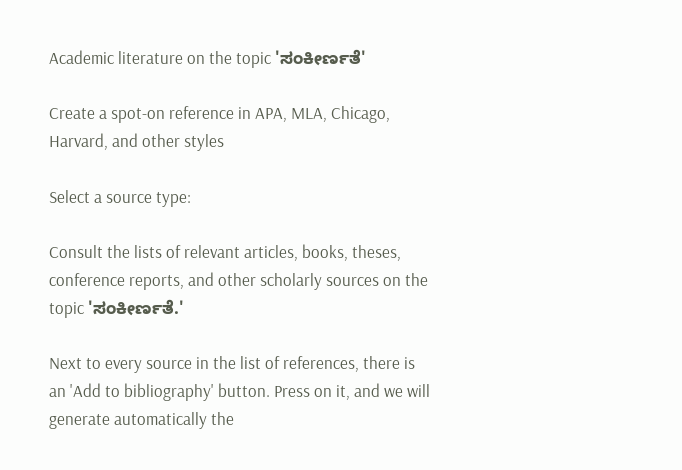Academic literature on the topic 'ಸಂಕೀರ್ಣತೆ'

Create a spot-on reference in APA, MLA, Chicago, Harvard, and other styles

Select a source type:

Consult the lists of relevant articles, books, theses, conference reports, and other scholarly sources on the topic 'ಸಂಕೀರ್ಣತೆ.'

Next to every source in the list of references, there is an 'Add to bibliography' button. Press on it, and we will generate automatically the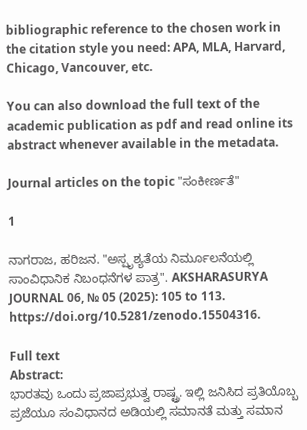bibliographic reference to the chosen work in the citation style you need: APA, MLA, Harvard, Chicago, Vancouver, etc.

You can also download the full text of the academic publication as pdf and read online its abstract whenever available in the metadata.

Journal articles on the topic "ಸಂಕೀರ್ಣತೆ"

1

ನಾಗರಾಜ, ಹರಿಜನ. "ಅಸ್ಪೃಶ್ಯತೆಯ ನಿರ್ಮೂಲನೆಯಲ್ಲಿ ಸಾಂವಿಧಾನಿಕ ನಿಬಂಧನೆಗಳ ಪಾತ್ರ". AKSHARASURYA JOURNAL 06, № 05 (2025): 105 to 113. https://doi.org/10.5281/zenodo.15504316.

Full text
Abstract:
ಭಾರತವು ಒಂದು ಪ್ರಜಾಪ್ರಭುತ್ವ ರಾಷ್ಟ್ರ. ಇಲ್ಲಿ ಜನಿಸಿದ ಪ್ರತಿಯೊಬ್ಬ ಪ್ರಜೆಯೂ ಸಂವಿಧಾನದ ಅಡಿಯಲ್ಲಿ ಸಮಾನತೆ ಮತ್ತು ಸಮಾನ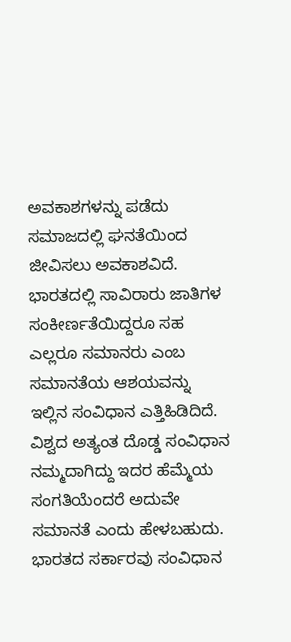ಅವಕಾಶಗಳನ್ನು ಪಡೆದು ಸಮಾಜದಲ್ಲಿ ಘನತೆಯಿಂದ ಜೀವಿಸಲು ಅವಕಾಶವಿದೆ. ಭಾರತದಲ್ಲಿ ಸಾವಿರಾರು ಜಾತಿಗಳ ಸಂಕೀರ್ಣತೆಯಿದ್ದರೂ ಸಹ ಎಲ್ಲರೂ ಸಮಾನರು ಎಂಬ ಸಮಾನತೆಯ ಆಶಯವನ್ನು ಇಲ್ಲಿನ ಸಂವಿಧಾನ ಎತ್ತಿಹಿಡಿದಿದೆ. ವಿಶ್ವದ ಅತ್ಯಂತ ದೊಡ್ಡ ಸಂವಿಧಾನ ನಮ್ಮದಾಗಿದ್ದು ಇದರ ಹೆಮ್ಮೆಯ ಸಂಗತಿಯೆಂದರೆ ಅದುವೇ ಸಮಾನತೆ ಎಂದು ಹೇಳಬಹುದು. ಭಾರತದ ಸರ್ಕಾರವು ಸಂವಿಧಾನ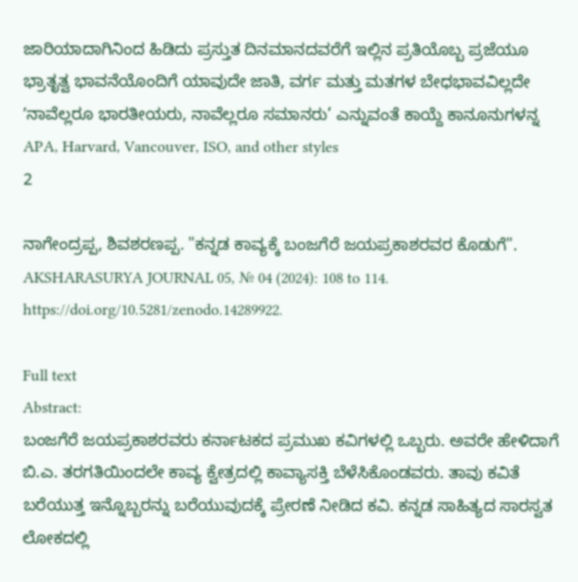ಜಾರಿಯಾದಾಗಿನಿಂದ ಹಿಡಿದು ಪ್ರಸ್ತುತ ದಿನಮಾನದವರೆಗೆ ಇಲ್ಲಿನ ಪ್ರತಿಯೊಬ್ಬ ಪ್ರಜೆಯೂ ಭ್ರಾತೃತ್ವ ಭಾವನೆಯೊಂದಿಗೆ ಯಾವುದೇ ಜಾತಿ, ವರ್ಗ ಮತ್ತು ಮತಗಳ ಬೇಧಭಾವವಿಲ್ಲದೇ ʼನಾವೆಲ್ಲರೂ ಭಾರತೀಯರು, ನಾವೆಲ್ಲರೂ ಸಮಾನರು’ ಎನ್ನುವಂತೆ ಕಾಯ್ದೆ ಕಾನೂನುಗಳನ್ನ
APA, Harvard, Vancouver, ISO, and other styles
2

ನಾಗೇಂದ್ರಪ್ಪ, ಶಿವಶರಣಪ್ಪ. "ಕನ್ನಡ ಕಾವ್ಯಕ್ಕೆ ಬಂಜಗೆರೆ ಜಯಪ್ರಕಾಶರವರ ಕೊಡುಗೆ". AKSHARASURYA JOURNAL 05, № 04 (2024): 108 to 114. https://doi.org/10.5281/zenodo.14289922.

Full text
Abstract:
ಬಂಜಗೆರೆ ಜಯಪ್ರಕಾಶರವರು ಕರ್ನಾಟಕದ ಪ್ರಮುಖ ಕವಿಗಳಲ್ಲಿ ಒಬ್ಬರು. ಅವರೇ ಹೇಳಿದಾಗೆ ಬಿ.ಎ. ತರಗತಿಯಿಂದಲೇ ಕಾವ್ಯ ಕ್ವೇತ್ರದಲ್ಲಿ ಕಾವ್ಯಾಸಕ್ತಿ ಬೆಳೆಸಿಕೊಂಡವರು. ತಾವು ಕವಿತೆ ಬರೆಯುತ್ತ ಇನ್ನೊಬ್ಬರನ್ನು ಬರೆಯುವುದಕ್ಕೆ ಪ್ರೇರಣೆ ನೀಡಿದ ಕವಿ. ಕನ್ನಡ ಸಾಹಿತ್ಯದ ಸಾರಸ್ವತ ಲೋಕದಲ್ಲಿ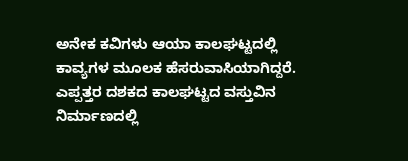ಅನೇಕ ಕವಿಗಳು ಆಯಾ ಕಾಲಘಟ್ಟದಲ್ಲಿ ಕಾವ್ಯಗಳ ಮೂಲಕ ಹೆಸರುವಾಸಿಯಾಗಿದ್ದರೆ. ಎಪ್ಪತ್ತರ ದಶಕದ ಕಾಲಘಟ್ಟದ ವಸ್ತುವಿನ ನಿರ್ಮಾಣದಲ್ಲಿ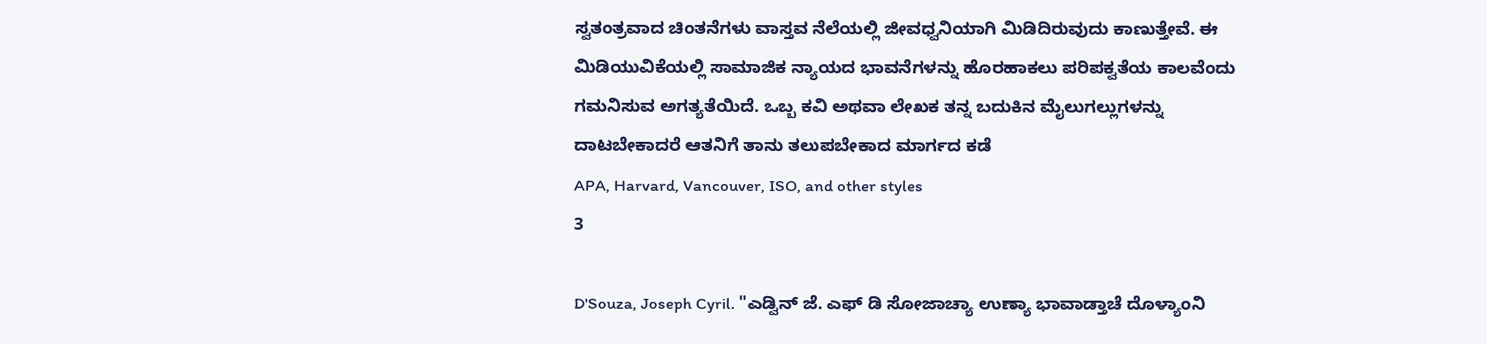ಸ್ವತಂತ್ರವಾದ ಚಿಂತನೆಗಳು ವಾಸ್ತವ ನೆಲೆಯಲ್ಲಿ ಜೀವಧ್ವನಿಯಾಗಿ ಮಿಡಿದಿರುವುದು ಕಾಣುತ್ತೇವೆ. ಈ ಮಿಡಿಯುವಿಕೆಯಲ್ಲಿ ಸಾಮಾಜಿಕ ನ್ಯಾಯದ ಭಾವನೆಗಳನ್ನು ಹೊರಹಾಕಲು ಪರಿಪಕ್ವತೆಯ ಕಾಲವೆಂದು ಗಮನಿಸುವ ಅಗತ್ಯತೆಯಿದೆ. ಒಬ್ಬ ಕವಿ ಅಥವಾ ಲೇಖಕ ತನ್ನ ಬದುಕಿನ ಮೈಲುಗಲ್ಲುಗಳನ್ನು ದಾಟಬೇಕಾದರೆ ಆತನಿಗೆ ತಾನು ತಲುಪಬೇಕಾದ ಮಾರ್ಗದ ಕಡೆ
APA, Harvard, Vancouver, ISO, and other styles
3

D'Souza, Joseph Cyril. "ಎಡ್ವಿನ್ ಜೆ. ಎಫ್ ಡಿ ಸೋಜಾಚ್ಯಾ ಉಣ್ಯಾ ಭಾವಾಡ್ತಾಚೆ ದೊಳ್ಯಾಂನಿ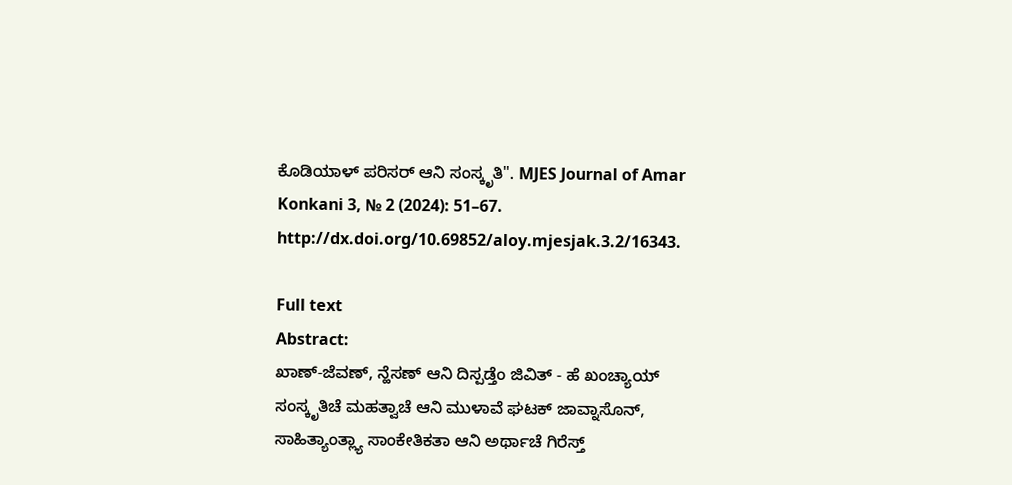ಕೊಡಿಯಾಳ್ ಪರಿಸರ್ ಆನಿ ಸಂಸ್ಕೃತಿ". MJES Journal of Amar Konkani 3, № 2 (2024): 51–67. http://dx.doi.org/10.69852/aloy.mjesjak.3.2/16343.

Full text
Abstract:
ಖಾಣ್-ಜೆವಣ್, ನ್ಹೆಸಣ್ ಆನಿ ದಿಸ್ಪಡ್ತೆಂ ಜಿವಿತ್ - ಹೆ ಖಂಚ್ಯಾಯ್ ಸಂಸ್ಕೃತಿಚೆ ಮಹತ್ವಾಚೆ ಆನಿ ಮುಳಾವೆ ಘಟಕ್ ಜಾವ್ನಾಸೊನ್, ಸಾಹಿತ್ಯಾಂತ್ಲ್ಯಾ ಸಾಂಕೇತಿಕತಾ ಆನಿ ಅರ್ಥಾಚೆ ಗಿರೆಸ್ತ್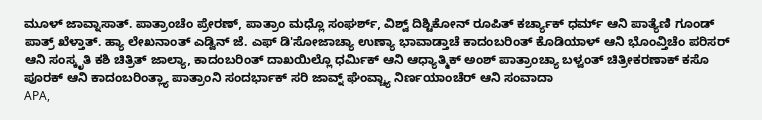ಮೂಳ್ ಜಾವ್ನಾಸಾತ್. ಪಾತ್ರಾಂಚೆಂ ಪ್ರೇರಣ್, ಪಾತ್ರಾಂ ಮಧ್ಲೊ ಸಂಘರ್ಶ್, ವಿಶ್ವ್ ದಿಶ್ಟಿಕೋನ್ ರೂಪಿತ್ ಕರ್ಚ್ಯಾಕ್ ಧರ್ಮ್ ಆನಿ ಪಾತ್ಯೆಣಿ ಗೂಂಡ್ ಪಾತ್ರ್ ಖೆಳ್ತಾತ್. ಹ್ಯಾ ಲೇಖನಾಂತ್ ಎಡ್ವಿನ್ ಜೆ. ಎಫ್ ಡಿ'ಸೋಜಾಚ್ಯಾ ಉಣ್ಯಾ ಭಾವಾಡ್ತಾಚೆ ಕಾದಂಬರಿಂತ್ ಕೊಡಿಯಾಳ್ ಆನಿ ಭೊಂವ್ತಿಚೆಂ ಪರಿಸರ್ ಆನಿ ಸಂಸ್ಕೃತಿ ಕಶಿ ಚಿತ್ರಿತ್ ಜಾಲ್ಯಾ, ಕಾದಂಬರಿಂತ್ ದಾಖಯಿಲ್ಲೊ ಧರ್ಮಿಕ್ ಆನಿ ಆಧ್ಯಾತ್ಮಿಕ್ ಅಂಶ್ ಪಾತ್ರಾಂಚ್ಯಾ ಬಳ್ವಂತ್ ಚಿತ್ರೀಕರಣಾಕ್ ಕಸೊ ಪೂರಕ್ ಆನಿ ಕಾದಂಬರಿಂತ್ಲ್ಯಾ ಪಾತ್ರಾಂನಿ ಸಂದರ್ಭಾಕ್ ಸರಿ ಜಾವ್ನ್ ಘೆಂವ್ಚ್ಯಾ ನಿರ್ಣಯಾಂಚೆರ್ ಆನಿ ಸಂವಾದಾ
APA,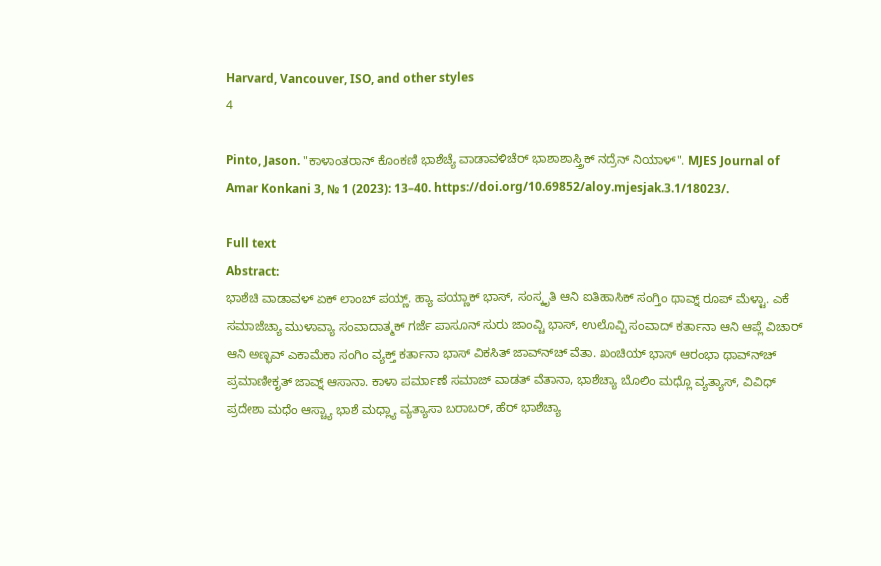Harvard, Vancouver, ISO, and other styles
4

Pinto, Jason. "ಕಾಳಾಂತರಾನ್ ಕೊಂಕಣಿ ಭಾಶೆಚ್ಯೆ ವಾಡಾವಳಿಚೆರ್ ಭಾಶಾಶಾಸ್ತ್ರಿಕ್ ನದ್ರೆನ್ ನಿಯಾಳ್". MJES Journal of Amar Konkani 3, № 1 (2023): 13–40. https://doi.org/10.69852/aloy.mjesjak.3.1/18023/.

Full text
Abstract:
ಭಾಶೆಚಿ ವಾಡಾವಳ್ ಏಕ್ ಲಾಂಬ್ ಪಯ್ಣ್. ಹ್ಯಾ ಪಯ್ಣಾಕ್ ಭಾಸ್, ಸಂಸ್ಕೃತಿ ಆನಿ ಐತಿಹಾಸಿಕ್ ಸಂಗ್ತಿಂ ಥಾವ್ನ್ ರೂಪ್ ಮೆಳ್ಟಾ. ಎಕೆ ಸಮಾಜೆಚ್ಯಾ ಮುಳಾವ್ಯಾ ಸಂವಾದಾತ್ಮಕ್ ಗರ್ಜೆ ಪಾಸೂನ್ ಸುರು ಜಾಂವ್ಚಿ ಭಾಸ್, ಉಲೊವ್ಪಿ ಸಂವಾದ್ ಕರ್ತಾನಾ ಆನಿ ಆಪ್ಲೆ ವಿಚಾರ್ ಆನಿ ಅಣ್ಭವ್ ಎಕಾಮೆಕಾ ಸಂಗಿಂ ವ್ಯಕ್ತ್ ಕರ್ತಾನಾ ಭಾಸ್ ವಿಕಸಿತ್ ಜಾವ್ನ್‍ಚ್ ವೆತಾ. ಖಂಚಿಯ್ ಭಾಸ್ ಆರಂಭಾ ಥಾವ್ನ್‍ಚ್ ಪ್ರಮಾಣೀಕೃತ್ ಜಾವ್ನ್ ಆಸಾನಾ. ಕಾಳಾ ಪರ್ಮಾಣೆ ಸಮಾಜ್ ವಾಡತ್ ವೆತಾನಾ, ಭಾಶೆಚ್ಯಾ ಬೊಲಿಂ ಮಧ್ಲೊ ವ್ಯತ್ಯಾಸ್, ವಿವಿಧ್ ಪ್ರದೇಶಾ ಮಧೆಂ ಆಸ್ಚ್ಯಾ ಭಾಶೆ ಮಧ್ಲ್ಯಾ ವ್ಯತ್ಯಾಸಾ ಬರಾಬರ್, ಹೆರ್ ಭಾಶೆಚ್ಯಾ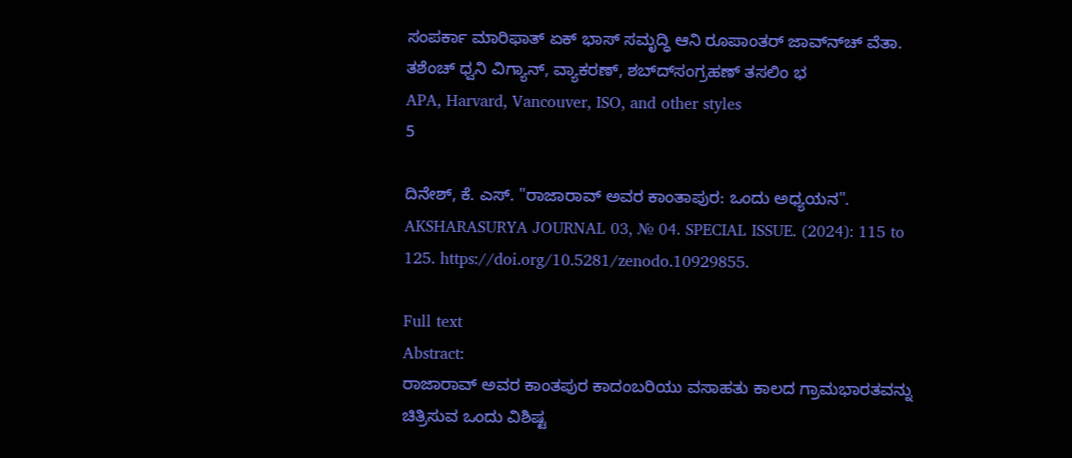ಸಂಪರ್ಕಾ ಮಾರಿಫಾತ್ ಏಕ್ ಭಾಸ್ ಸಮೃದ್ಧಿ ಆನಿ ರೂಪಾಂತರ್ ಜಾವ್ನ್‍ಚ್ ವೆತಾ. ತಶೆಂಚ್ ಧ್ವನಿ ವಿಗ್ಯಾನ್, ವ್ಯಾಕರಣ್, ಶಬ್ದ್‍ಸಂಗ್ರಹಣ್ ತಸಲಿಂ ಭ
APA, Harvard, Vancouver, ISO, and other styles
5

ದಿನೇಶ್, ಕೆ. ಎಸ್. "ರಾಜಾರಾವ್ ಅವರ ಕಾಂತಾಪುರ: ಒಂದು ಅಧ್ಯಯನ". AKSHARASURYA JOURNAL 03, № 04. SPECIAL ISSUE. (2024): 115 to 125. https://doi.org/10.5281/zenodo.10929855.

Full text
Abstract:
ರಾಜಾರಾವ್ ಅವರ ಕಾಂತಪುರ ಕಾದಂಬರಿಯು ವಸಾಹತು ಕಾಲದ ಗ್ರಾಮಭಾರತವನ್ನು ಚಿತ್ರಿಸುವ ಒಂದು ವಿಶಿಷ್ಟ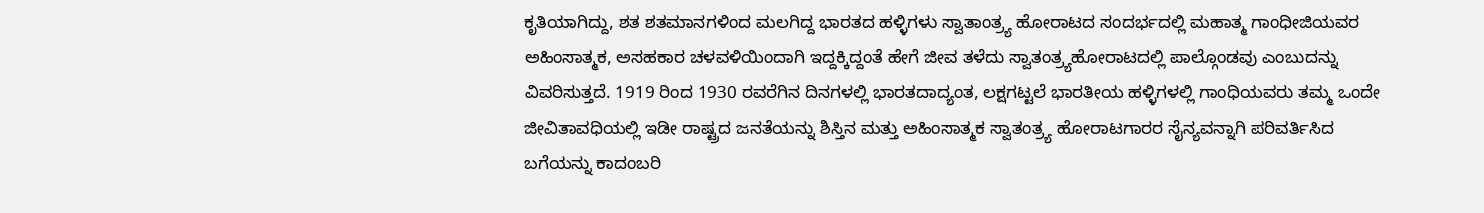ಕೃತಿಯಾಗಿದ್ದು, ಶತ ಶತಮಾನಗಳಿಂದ ಮಲಗಿದ್ದ ಭಾರತದ ಹಳ್ಳಿಗಳು ಸ್ವಾತಾಂತ್ರ್ಯ ಹೋರಾಟದ ಸಂದರ್ಭದಲ್ಲಿ ಮಹಾತ್ಮ ಗಾಂಧೀಜಿಯವರ ಅಹಿಂಸಾತ್ಮಕ, ಅಸಹಕಾರ ಚಳವಳಿಯಿಂದಾಗಿ ಇದ್ದಕ್ಕಿದ್ದಂತೆ ಹೇಗೆ ಜೀವ ತಳೆದು ಸ್ವಾತಂತ್ರ್ಯಹೋರಾಟದಲ್ಲಿ ಪಾಲ್ಗೊಂಡವು ಎಂಬುದನ್ನು ವಿವರಿಸುತ್ತದೆ. 1919 ರಿಂದ 1930 ರವರೆಗಿನ ದಿನಗಳಲ್ಲಿ ಭಾರತದಾದ್ಯಂತ, ಲಕ್ಷಗಟ್ಟಲೆ ಭಾರತೀಯ ಹಳ್ಳಿಗಳಲ್ಲಿ ಗಾಂಧಿಯವರು ತಮ್ಮ ಒಂದೇ ಜೀವಿತಾವಧಿಯಲ್ಲಿ ಇಡೀ ರಾಷ್ಟ್ರದ ಜನತೆಯನ್ನು ಶಿಸ್ತಿನ ಮತ್ತು ಅಹಿಂಸಾತ್ಮಕ ಸ್ವಾತಂತ್ರ್ಯ ಹೋರಾಟಗಾರರ ಸೈನ್ಯವನ್ನಾಗಿ ಪರಿವರ್ತಿಸಿದ ಬಗೆಯನ್ನು ಕಾದಂಬರಿ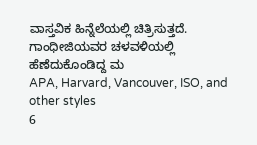ವಾಸ್ತವಿಕ ಹಿನ್ನೆಲೆಯಲ್ಲಿ ಚಿತ್ರಿಸುತ್ತದೆ. ಗಾಂಧೀಜಿಯವರ ಚಳವಳಿಯಲ್ಲಿ ಹೆಣೆದುಕೊಂಡಿದ್ದ ಮ
APA, Harvard, Vancouver, ISO, and other styles
6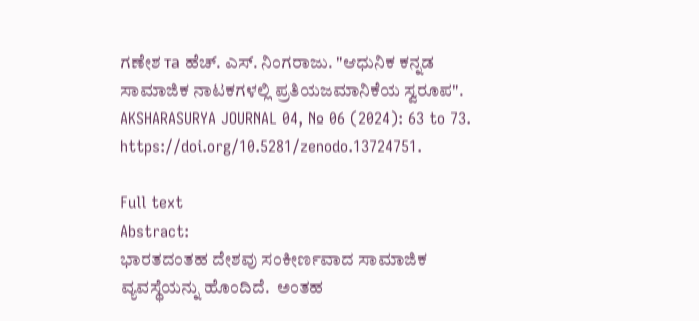ಗಣೇಶ та ಹೆಚ್. ಎಸ್. ನಿಂಗರಾಜು. "ಆಧುನಿಕ ಕನ್ನಡ ಸಾಮಾಜಿಕ ನಾಟಕಗಳಲ್ಲಿ ಪ್ರತಿಯಜಮಾನಿಕೆಯ ಸ್ವರೂಪ". AKSHARASURYA JOURNAL 04, № 06 (2024): 63 to 73. https://doi.org/10.5281/zenodo.13724751.

Full text
Abstract:
ಭಾರತದಂತಹ ದೇಶವು ಸಂಕೀರ್ಣವಾದ ಸಾಮಾಜಿಕ ವ್ಯವಸ್ಥೆಯನ್ನು ಹೊಂದಿದೆ.  ಅಂತಹ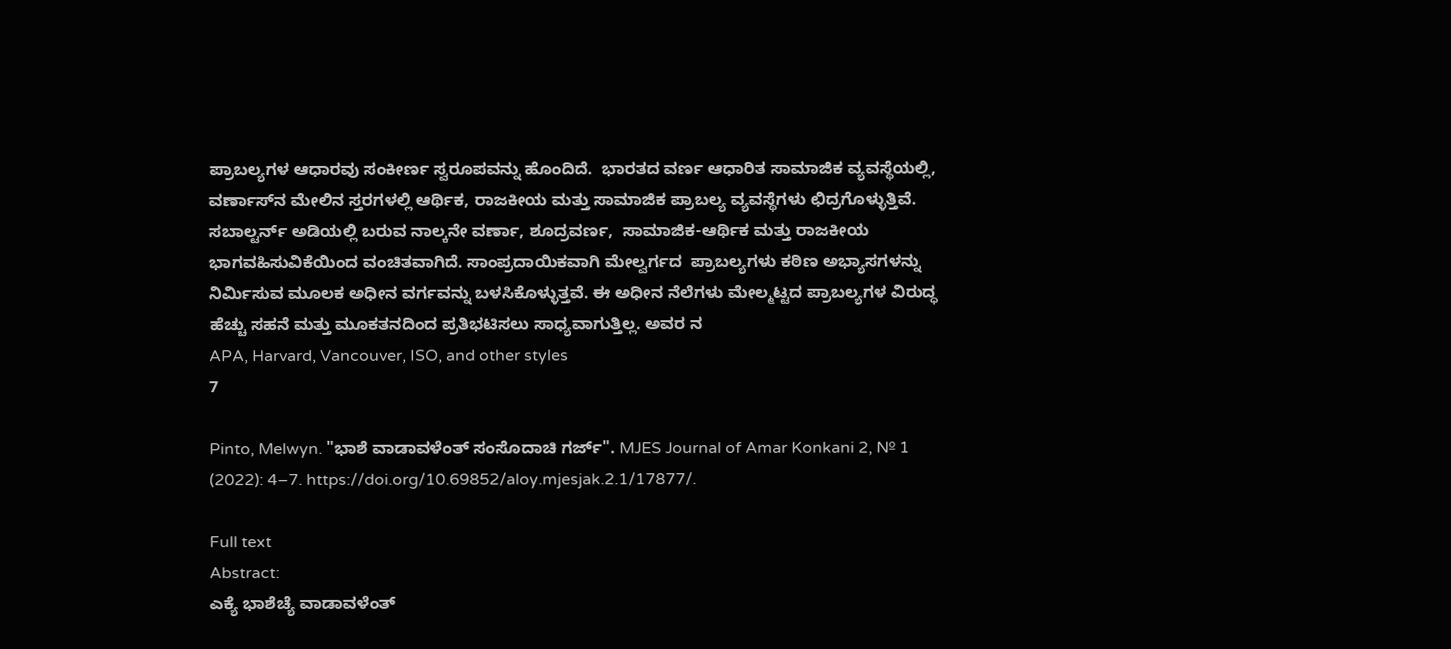ಪ್ರಾಬಲ್ಯಗಳ ಆಧಾರವು ಸಂಕೀರ್ಣ ಸ್ವರೂಪವನ್ನು ಹೊಂದಿದೆ.  ಭಾರತದ ವರ್ಣ ಆಧಾರಿತ ಸಾಮಾಜಿಕ ವ್ಯವಸ್ಥೆಯಲ್ಲಿ, ವರ್ಣಾಸ್‌ನ ಮೇಲಿನ ಸ್ತರಗಳಲ್ಲಿ ಆರ್ಥಿಕ, ರಾಜಕೀಯ ಮತ್ತು ಸಾಮಾಜಿಕ ಪ್ರಾಬಲ್ಯ ವ್ಯವಸ್ಥೆಗಳು ಛಿದ್ರಗೊಳ್ಳುತ್ತಿವೆ.  ಸಬಾಲ್ಟರ್ನ್ ಅಡಿಯಲ್ಲಿ ಬರುವ ನಾಲ್ಕನೇ ವರ್ಣಾ, ಶೂದ್ರವರ್ಣ,  ಸಾಮಾಜಿಕ-ಆರ್ಥಿಕ ಮತ್ತು ರಾಜಕೀಯ ಭಾಗವಹಿಸುವಿಕೆಯಿಂದ ವಂಚಿತವಾಗಿದೆ. ಸಾಂಪ್ರದಾಯಿಕವಾಗಿ ಮೇಲ್ವರ್ಗದ  ಪ್ರಾಬಲ್ಯಗಳು ಕಠಿಣ ಅಭ್ಯಾಸಗಳನ್ನು ನಿರ್ಮಿಸುವ ಮೂಲಕ ಅಧೀನ ವರ್ಗವನ್ನು ಬಳಸಿಕೊಳ್ಳುತ್ತವೆ. ಈ ಅಧೀನ ನೆಲೆಗಳು ಮೇಲ್ಮಟ್ಟದ ಪ್ರಾಬಲ್ಯಗಳ ವಿರುದ್ಧ ಹೆಚ್ಚು ಸಹನೆ ಮತ್ತು ಮೂಕತನದಿಂದ ಪ್ರತಿಭಟಿಸಲು ಸಾಧ್ಯವಾಗುತ್ತಿಲ್ಲ. ಅವರ ನ
APA, Harvard, Vancouver, ISO, and other styles
7

Pinto, Melwyn. "ಭಾಶೆ ವಾಡಾವಳೆಂತ್ ಸಂಸೊದಾಚಿ ಗರ್ಜ್". MJES Journal of Amar Konkani 2, № 1 (2022): 4–7. https://doi.org/10.69852/aloy.mjesjak.2.1/17877/.

Full text
Abstract:
ಎಕ್ಯೆ ಭಾಶೆಚ್ಯೆ ವಾಡಾವಳೆಂತ್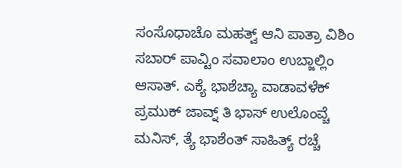ಸಂಸೊಧಾಚೊ ಮಹತ್ವ್ ಆನಿ ಪಾತ್ರಾ ವಿಶಿಂ ಸಬಾರ್ ಪಾವ್ಟಿಂ ಸವಾಲಾಂ ಉಬ್ಜಾಲ್ಲಿಂ ಆಸಾತ್. ಎಕ್ಯೆ ಭಾಶೆಚ್ಯಾ ವಾಡಾವಳೆಕ್ ಪ್ರಮುಕ್ ಜಾವ್ನ್ ತಿ ಭಾಸ್ ಉಲೊಂವ್ಚೆ ಮನಿಸ್, ತ್ಯೆ ಭಾಶೆಂತ್ ಸಾಹಿತ್ಯ್ ರಚ್ಚೆ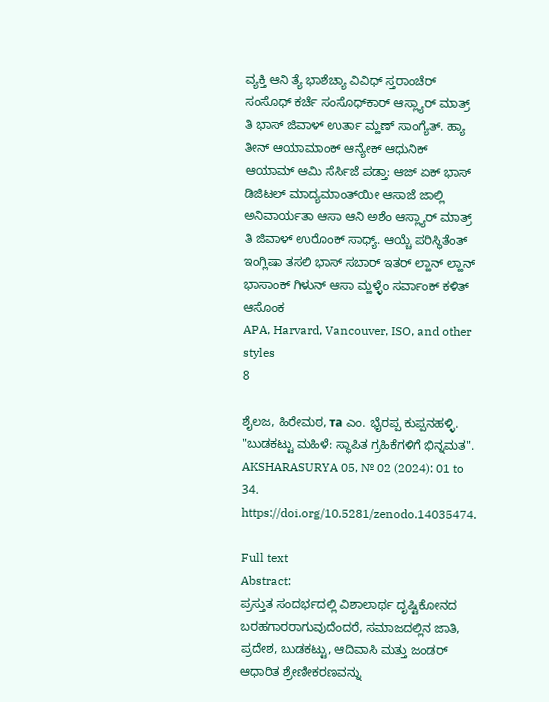ವ್ಯಕ್ತಿ ಆನಿ ತ್ಯೆ ಭಾಶೆಚ್ಯಾ ವಿವಿಧ್ ಸ್ತರಾಂಚೆರ್ ಸಂಸೊಧ್ ಕರ್ಚೆ ಸಂಸೊಧ್‍ಕಾರ್ ಆಸ್ಲ್ಯಾರ್ ಮಾತ್ರ್ ತಿ ಭಾಸ್ ಜಿವಾಳ್ ಉರ್ತಾ ಮ್ಹಣ್ ಸಾಂಗ್ಯೆತ್. ಹ್ಯಾ ತೀನ್ ಆಯಾಮಾಂಕ್ ಆನ್ಯೇಕ್ ಆಧುನಿಕ್ ಆಯಾಮ್ ಆಮಿ ಸೆರ್ಸಿಜೆ ಪಡ್ತಾ: ಆಜ್ ಏಕ್ ಭಾಸ್ ಡಿಜಿಟಲ್ ಮಾದ್ಯಮಾಂತ್‍ಯೀ ಆಸಾಜೆ ಜಾಲ್ಲಿ ಅನಿವಾರ್ಯತಾ ಆಸಾ ಆನಿ ಅಶೆಂ ಆಸ್ಲ್ಯಾರ್ ಮಾತ್ರ್ ತಿ ಜಿವಾಳ್ ಉರೊಂಕ್ ಸಾಧ್ಯ್. ಆಯ್ಚೆ ಪರಿಸ್ಥಿತೆಂತ್ ಇಂಗ್ಲಿಷಾ ತಸಲಿ ಭಾಸ್ ಸಬಾರ್ ಇತರ್ ಲ್ಹಾನ್ ಲ್ಹಾನ್ ಭಾಸಾಂಕ್ ಗಿಳುನ್ ಆಸಾ ಮ್ಹಳ್ಳೆಂ ಸರ್ವಾಂಕ್ ಕಳಿತ್ ಆಸೊಂಕ
APA, Harvard, Vancouver, ISO, and other styles
8

ಶೈಲಜ, ಹಿರೇಮಠ, та ಎಂ. ಭೈರಪ್ಪ ಕುಪ್ಪನಹಳ್ಳಿ. "ಬುಡಕಟ್ಟು ಮಹಿಳೆ: ಸ್ಥಾಪಿತ ಗ್ರಹಿಕೆಗಳಿಗೆ ಭಿನ್ನಮತ". AKSHARASURYA 05, № 02 (2024): 01 to 34. https://doi.org/10.5281/zenodo.14035474.

Full text
Abstract:
ಪ್ರಸ್ತುತ ಸಂದರ್ಭದಲ್ಲಿ ವಿಶಾಲಾರ್ಥ ದೃಷ್ಟಿಕೋನದ ಬರಹಗಾರರಾಗುವುದೆಂದರೆ, ಸಮಾಜದಲ್ಲಿನ ಜಾತಿ, ಪ್ರದೇಶ, ಬುಡಕಟ್ಟು, ಆದಿವಾಸಿ ಮತ್ತು ಜಂಡರ್ ಆಧಾರಿತ ಶ್ರೇಣೀಕರಣವನ್ನು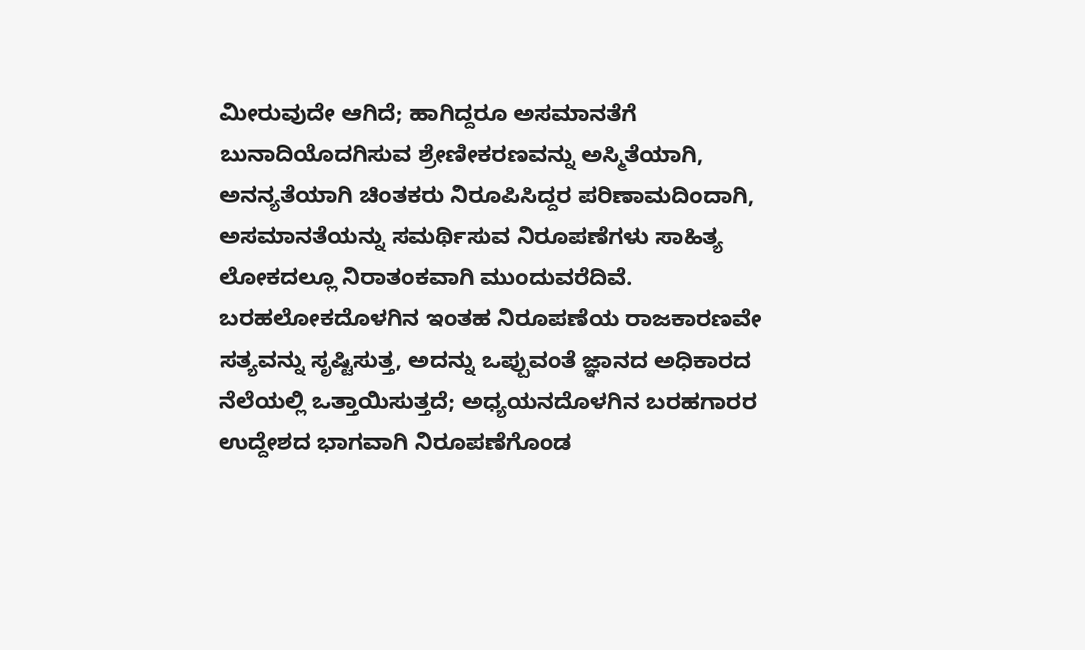ಮೀರುವುದೇ ಆಗಿದೆ; ಹಾಗಿದ್ದರೂ ಅಸಮಾನತೆಗೆ ಬುನಾದಿಯೊದಗಿಸುವ ಶ್ರೇಣೀಕರಣವನ್ನು ಅಸ್ಮಿತೆಯಾಗಿ, ಅನನ್ಯತೆಯಾಗಿ ಚಿಂತಕರು ನಿರೂಪಿಸಿದ್ದರ ಪರಿಣಾಮದಿಂದಾಗಿ, ಅಸಮಾನತೆಯನ್ನು ಸಮರ್ಥಿಸುವ ನಿರೂಪಣೆಗಳು ಸಾಹಿತ್ಯ ಲೋಕದಲ್ಲೂ ನಿರಾತಂಕವಾಗಿ ಮುಂದುವರೆದಿವೆ. ಬರಹಲೋಕದೊಳಗಿನ ಇಂತಹ ನಿರೂಪಣೆಯ ರಾಜಕಾರಣವೇ ಸತ್ಯವನ್ನು ಸೃಷ್ಟಿಸುತ್ತ, ಅದನ್ನು ಒಪ್ಪುವಂತೆ ಜ್ಞಾನದ ಅಧಿಕಾರದ ನೆಲೆಯಲ್ಲಿ ಒತ್ತಾಯಿಸುತ್ತದೆ; ಅಧ್ಯಯನದೊಳಗಿನ ಬರಹಗಾರರ ಉದ್ದೇಶದ ಭಾಗವಾಗಿ ನಿರೂಪಣೆಗೊಂಡ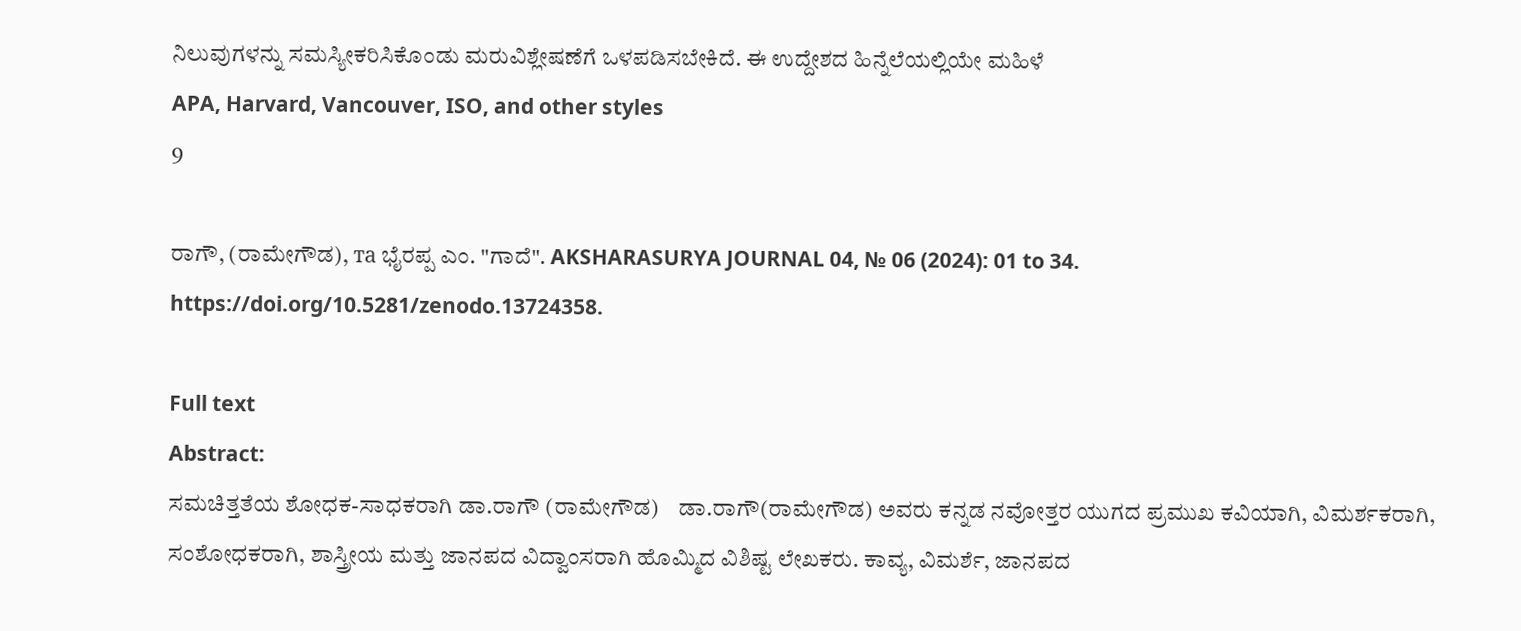ನಿಲುವುಗಳನ್ನು ಸಮಸ್ಯೀಕರಿಸಿಕೊಂಡು ಮರುವಿಶ್ಲೇಷಣೆಗೆ ಒಳಪಡಿಸಬೇಕಿದೆ. ಈ ಉದ್ದೇಶದ ಹಿನ್ನೆಲೆಯಲ್ಲಿಯೇ ಮಹಿಳೆ
APA, Harvard, Vancouver, ISO, and other styles
9

ರಾಗೌ, (ರಾಮೇಗೌಡ), та ಭೈರಪ್ಪ ಎಂ. "ಗಾದೆ". AKSHARASURYA JOURNAL 04, № 06 (2024): 01 to 34. https://doi.org/10.5281/zenodo.13724358.

Full text
Abstract:
ಸಮಚಿತ್ತತೆಯ ಶೋಧಕ-ಸಾಧಕರಾಗಿ ಡಾ.ರಾಗೌ (ರಾಮೇಗೌಡ)    ಡಾ.ರಾಗೌ(ರಾಮೇಗೌಡ) ಅವರು ಕನ್ನಡ ನವೋತ್ತರ ಯುಗದ ಪ್ರಮುಖ ಕವಿಯಾಗಿ, ವಿಮರ್ಶಕರಾಗಿ, ಸಂಶೋಧಕರಾಗಿ, ಶಾಸ್ತ್ರೀಯ ಮತ್ತು ಜಾನಪದ ವಿದ್ವಾಂಸರಾಗಿ ಹೊಮ್ಮಿದ ವಿಶಿಷ್ಟ ಲೇಖಕರು. ಕಾವ್ಯ, ವಿಮರ್ಶೆ, ಜಾನಪದ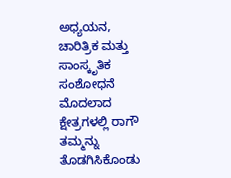ಅಧ್ಯಯನ, ಚಾರಿತ್ರಿಕ ಮತ್ತು ಸಾಂಸ್ಕೃತಿಕ ಸಂಶೋಧನೆ ಮೊದಲಾದ ಕ್ಷೇತ್ರಗಳಲ್ಲಿ ರಾಗೌ ತಮ್ಮನ್ನು ತೊಡಗಿಸಿಕೊಂಡು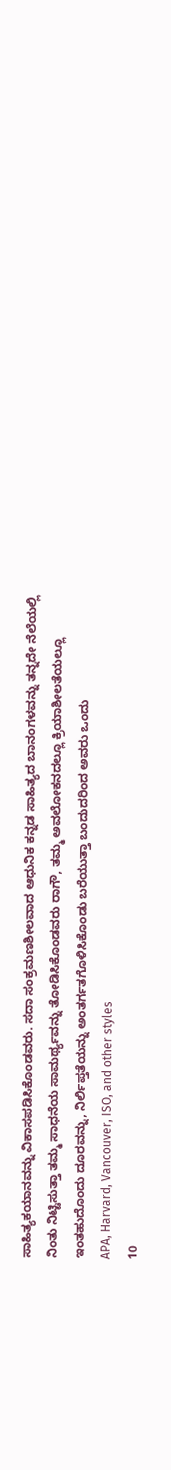ಸಾಹಿತ್ಯಕಯಾನವನ್ನು ವಿಕಾಸಪಡಿಸಿಕೊಂಡವರು. ಸದಾ ಸಂಕ್ರಮಣಶೀಲವಾದ ಆಧುನಿಕ ಕನ್ನಡ ಸಾಹಿತ್ಯದ ಬಾನಂಗಳವನ್ನು ತನ್ನದೇ ನೆಲೆಯಲ್ಲಿ ನಿಂತು ನಿಟ್ಟಿಸುತ್ತಾ ತಮ್ಮ ಸಾಧನೆಯ ಸಾಮರ್ಥ್ಯವನ್ನು ತೋಡಿಸಿಕೊಂಡವರು ರಾಗೌ, ತಮ್ಮ ಅವಲೋಕನದಲ್ಲೂ ಕ್ರಿಯಾಶೀಲತೆಯಲ್ಲೂ ಇಂತಹುದೊಂದು ದೂರವನ್ನು, ನಿರ್ಲಿಪ್ತತೆಯನ್ನು ಅಂತರ್ಗತಗೊಳಿಸಿಕೊಂಡು ಬರೆಯುತ್ತಾ ಬಂದುದರಿಂದ ಅವರು ಒಂದು
APA, Harvard, Vancouver, ISO, and other styles
10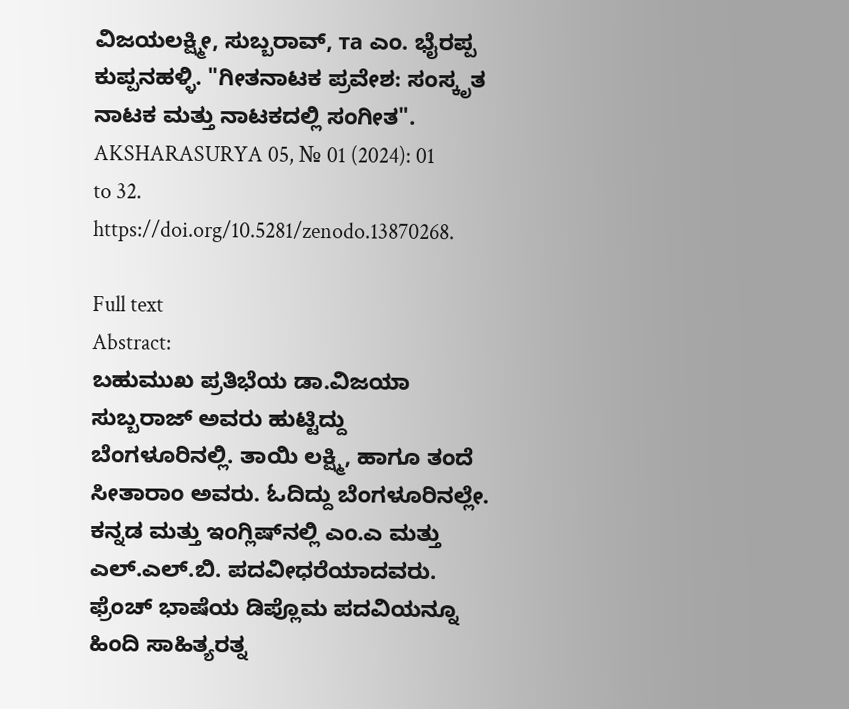ವಿಜಯಲಕ್ಷ್ಮೀ, ಸುಬ್ಬರಾವ್, та ಎಂ. ಭೈರಪ್ಪ ಕುಪ್ಪನಹಳ್ಳಿ. "ಗೀತನಾಟಕ ಪ್ರವೇಶ: ಸಂಸ್ಕೃತ ನಾಟಕ ಮತ್ತು ನಾಟಕದಲ್ಲಿ ಸಂಗೀತ". AKSHARASURYA 05, № 01 (2024): 01 to 32. https://doi.org/10.5281/zenodo.13870268.

Full text
Abstract:
ಬಹುಮುಖ ಪ್ರತಿಭೆಯ ಡಾ.ವಿಜಯಾ ಸುಬ್ಬರಾಜ್ ಅವರು ಹುಟ್ಟಿದ್ದು ಬೆಂಗಳೂರಿನಲ್ಲಿ. ತಾಯಿ ಲಕ್ಷ್ಮಿ, ಹಾಗೂ ತಂದೆ ಸೀತಾರಾಂ ಅವರು. ಓದಿದ್ದು ಬೆಂಗಳೂರಿನಲ್ಲೇ. ಕನ್ನಡ ಮತ್ತು ಇಂಗ್ಲಿಷ್‌ನಲ್ಲಿ ಎಂ.ಎ ಮತ್ತು ಎಲ್.ಎಲ್.ಬಿ. ಪದವೀಧರೆಯಾದವರು. ಫ್ರೆಂಚ್ ಭಾಷೆಯ ಡಿಪ್ಲೊಮ ಪದವಿಯನ್ನೂ ಹಿಂದಿ ಸಾಹಿತ್ಯರತ್ನ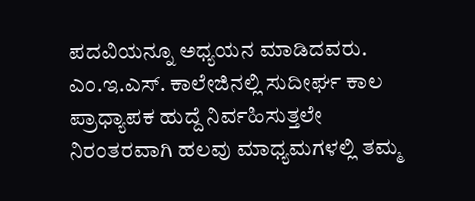ಪದವಿಯನ್ನೂ ಅಧ್ಯಯನ ಮಾಡಿದವರು. ಎಂ.ಇ.ಎಸ್. ಕಾಲೇಜಿನಲ್ಲಿ ಸುದೀರ್ಘ ಕಾಲ ಪ್ರಾಧ್ಯಾಪಕ ಹುದ್ದೆ ನಿರ್ವಹಿಸುತ್ತಲೇ ನಿರಂತರವಾಗಿ ಹಲವು ಮಾಧ್ಯಮಗಳಲ್ಲಿ ತಮ್ಮ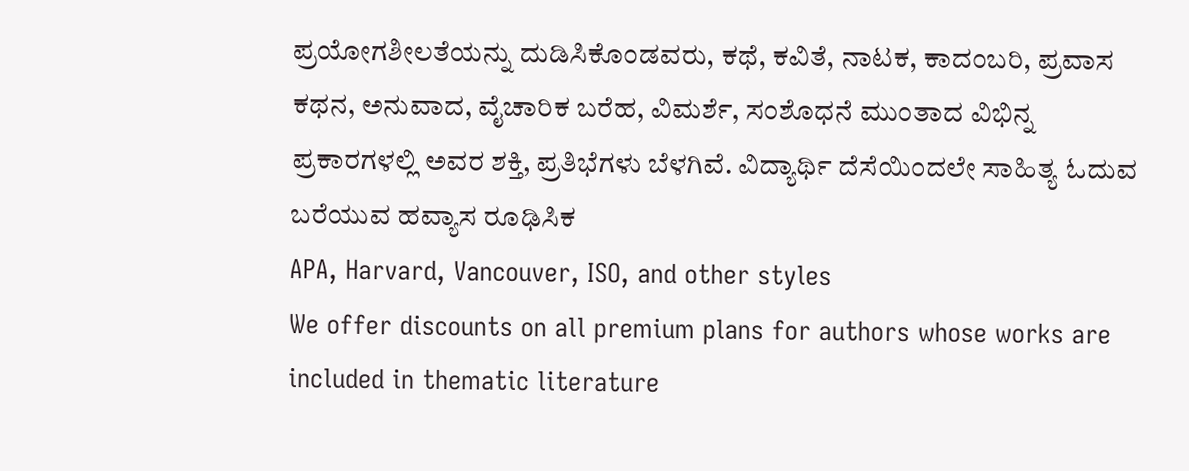ಪ್ರಯೋಗಶೀಲತೆಯನ್ನು ದುಡಿಸಿಕೊಂಡವರು, ಕಥೆ, ಕವಿತೆ, ನಾಟಕ, ಕಾದಂಬರಿ, ಪ್ರವಾಸ ಕಥನ, ಅನುವಾದ, ವೈಚಾರಿಕ ಬರೆಹ, ವಿಮರ್ಶೆ, ಸಂಶೊಧನೆ ಮುಂತಾದ ವಿಭಿನ್ನ ಪ್ರಕಾರಗಳಲ್ಲಿ ಅವರ ಶಕ್ತಿ, ಪ್ರತಿಭೆಗಳು ಬೆಳಗಿವೆ. ವಿದ್ಯಾರ್ಥಿ ದೆಸೆಯಿಂದಲೇ ಸಾಹಿತ್ಯ ಓದುವ ಬರೆಯುವ ಹವ್ಯಾಸ ರೂಢಿಸಿಕ
APA, Harvard, Vancouver, ISO, and other styles
We offer discounts on all premium plans for authors whose works are included in thematic literature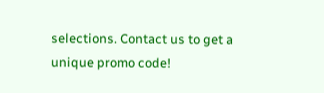selections. Contact us to get a unique promo code!